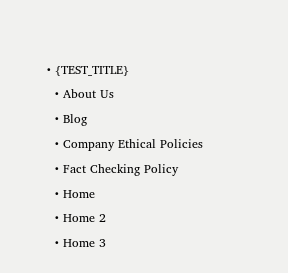• {TEST_TITLE}
  • About Us
  • Blog
  • Company Ethical Policies
  • Fact Checking Policy
  • Home
  • Home 2
  • Home 3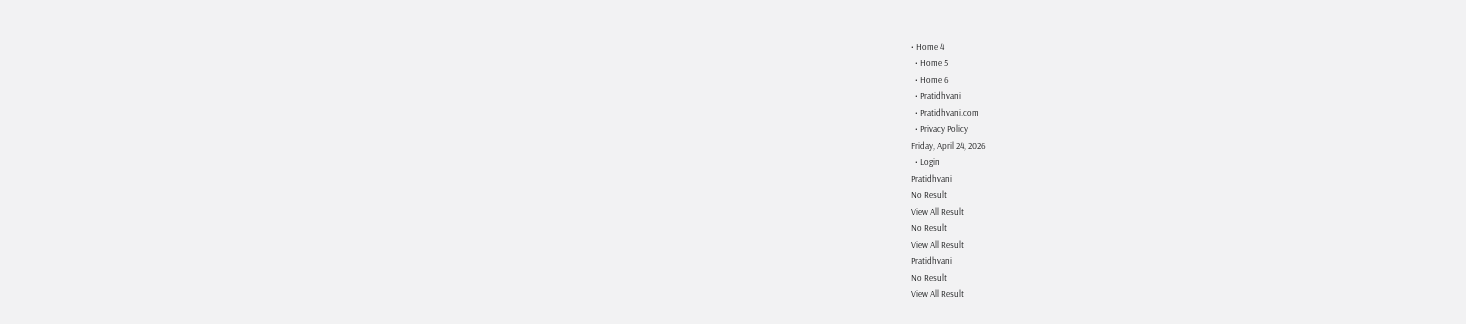• Home 4
  • Home 5
  • Home 6
  • Pratidhvani
  • Pratidhvani.com
  • Privacy Policy
Friday, April 24, 2026
  • Login
Pratidhvani
No Result
View All Result
No Result
View All Result
Pratidhvani
No Result
View All Result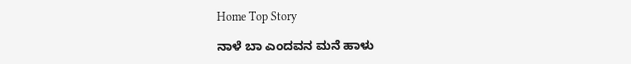Home Top Story

ನಾಳೆ ಬಾ ಎಂದವನ ಮನೆ ಹಾಳು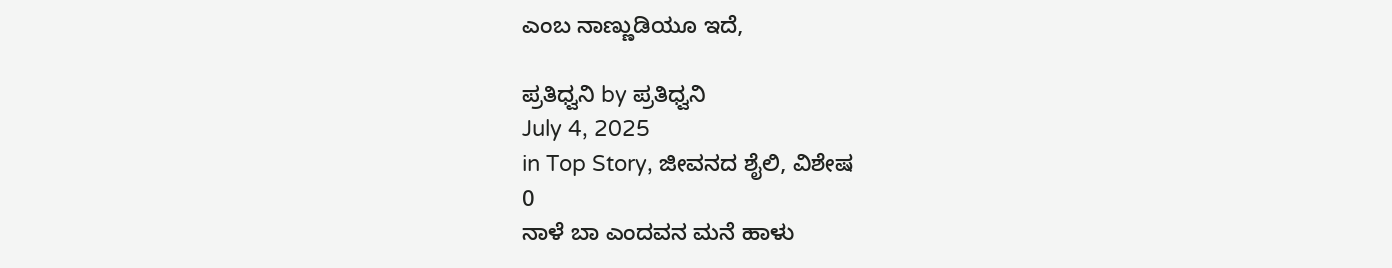ಎಂಬ ನಾಣ್ಣುಡಿಯೂ ಇದೆ,

ಪ್ರತಿಧ್ವನಿ by ಪ್ರತಿಧ್ವನಿ
July 4, 2025
in Top Story, ಜೀವನದ ಶೈಲಿ, ವಿಶೇಷ
0
ನಾಳೆ ಬಾ ಎಂದವನ ಮನೆ ಹಾಳು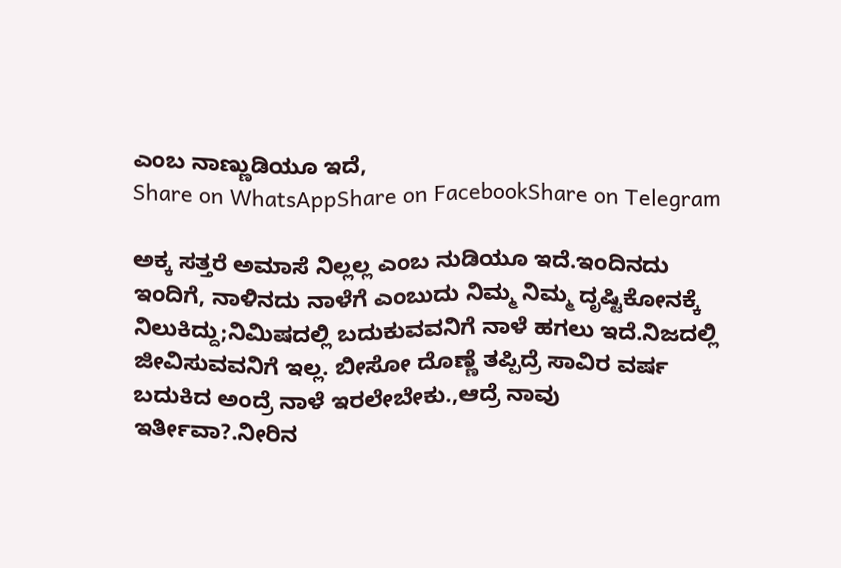ಎಂಬ ನಾಣ್ಣುಡಿಯೂ ಇದೆ,
Share on WhatsAppShare on FacebookShare on Telegram

ಅಕ್ಕ ಸತ್ತರೆ ಅಮಾಸೆ ನಿಲ್ಲಲ್ಲ ಎಂಬ ನುಡಿಯೂ ಇದೆ.ಇಂದಿನದು ಇಂದಿಗೆ, ನಾಳಿನದು ನಾಳೆಗೆ ಎಂಬುದು ನಿಮ್ಮ ನಿಮ್ಮ ದೃಷ್ಟಿಕೋನಕ್ಕೆ ನಿಲುಕಿದ್ದು;ನಿಮಿಷದಲ್ಲಿ ಬದುಕುವವನಿಗೆ ನಾಳೆ ಹಗಲು ಇದೆ.ನಿಜದಲ್ಲಿ ಜೀವಿಸುವವನಿಗೆ ಇಲ್ಲ. ಬೀಸೋ ದೊಣ್ಣೆ ತಪ್ಪಿದ್ರೆ ಸಾವಿರ ವರ್ಷ ಬದುಕಿದ ಅಂದ್ರೆ ನಾಳೆ ಇರಲೇಬೇಕು.,ಆದ್ರೆ ನಾವು ಇರ್ತೀವಾ?.ನೀರಿನ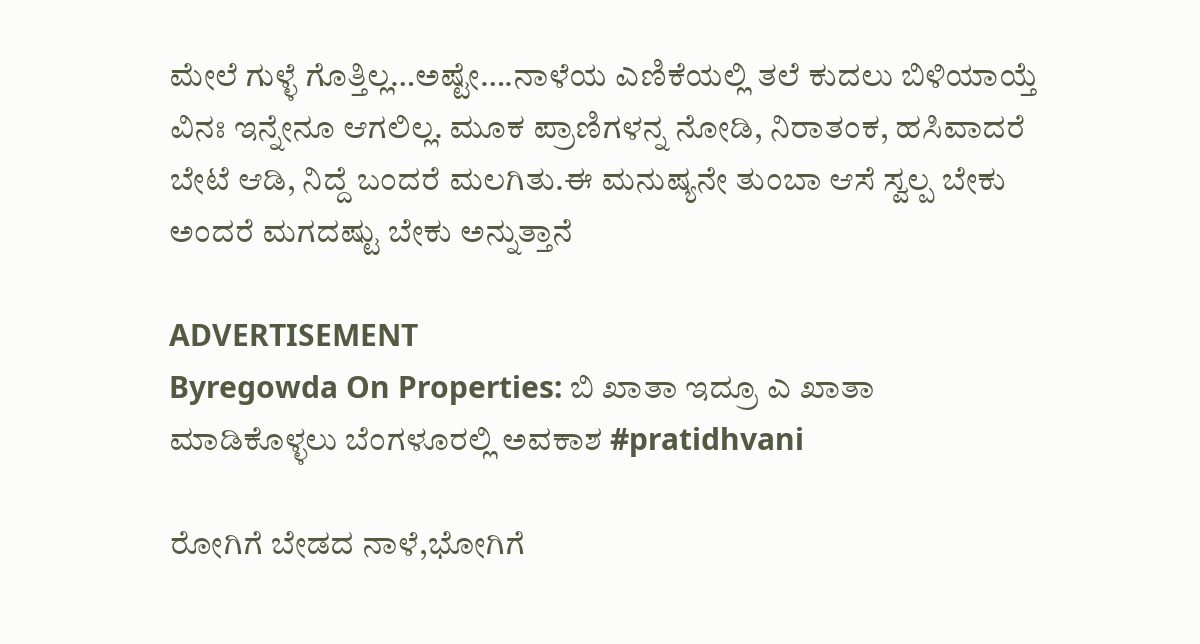ಮೇಲೆ ಗುಳ್ಳೆ ಗೊತ್ತಿಲ್ಲ…ಅಷ್ಟೇ….ನಾಳೆಯ ಎಣಿಕೆಯಲ್ಲಿ ತಲೆ ಕುದಲು ಬಿಳಿಯಾಯ್ತೆ ವಿನಃ ಇನ್ನೇನೂ ಆಗಲಿಲ್ಲ. ಮೂಕ ಪ್ರಾಣಿಗಳನ್ನ ನೋಡಿ, ನಿರಾತಂಕ, ಹಸಿವಾದರೆ ಬೇಟೆ ಆಡಿ, ನಿದ್ದೆ ಬಂದರೆ ಮಲಗಿತು.ಈ ಮನುಷ್ಯನೇ ತುಂಬಾ ಆಸೆ ಸ್ವಲ್ಪ ಬೇಕು ಅಂದರೆ ಮಗದಷ್ಟು ಬೇಕು ಅನ್ನುತ್ತಾನೆ

ADVERTISEMENT
Byregowda On Properties: ಬಿ‌ ಖಾತಾ ಇದ್ರೂ ಎ ಖಾತಾ ಮಾಡಿಕೊಳ್ಳಲು ಬೆಂಗಳೂರಲ್ಲಿ ಅವಕಾಶ #pratidhvani

ರೋಗಿಗೆ ಬೇಡದ ನಾಳೆ,ಭೋಗಿಗೆ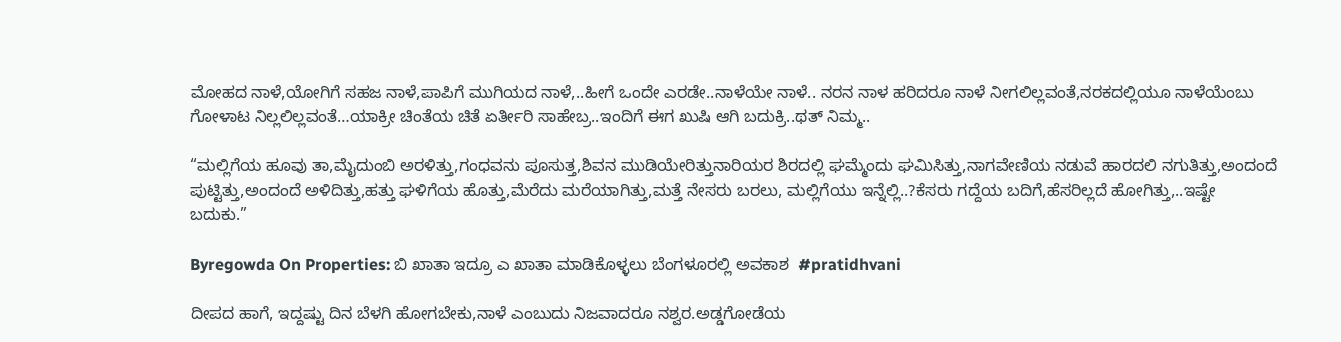ಮೋಹದ ನಾಳೆ,ಯೋಗಿಗೆ ಸಹಜ ನಾಳೆ,ಪಾಪಿಗೆ ಮುಗಿಯದ ನಾಳೆ,..ಹೀಗೆ ಒಂದೇ ಎರಡೇ..ನಾಳೆಯೇ ನಾಳೆ.. ನರನ ನಾಳ ಹರಿದರೂ ನಾಳೆ ನೀಗಲಿಲ್ಲವಂತೆ,ನರಕದಲ್ಲಿಯೂ ನಾಳೆಯೆಂಬು ಗೋಳಾಟ ನಿಲ್ಲಲಿಲ್ಲವಂತೆ…ಯಾಕ್ರೀ ಚಿಂತೆಯ ಚಿತೆ ಏರ್ತೀರಿ ಸಾಹೇಬ್ರ..ಇಂದಿಗೆ ಈಗ ಖುಷಿ ಆಗಿ ಬದುಕ್ರಿ..ಥತ್ ನಿಮ್ಮ..

“ಮಲ್ಲಿಗೆಯ ಹೂವು ತಾ,ಮೈದುಂಬಿ ಅರಳಿತ್ತು,ಗಂಧವನು ಪೂಸುತ್ತ,ಶಿವನ ಮುಡಿಯೇರಿತ್ತುನಾರಿಯರ ಶಿರದಲ್ಲಿ ಘಮ್ಮೆಂದು ಘಮಿಸಿತ್ತು,ನಾಗವೇಣಿಯ ನಡುವೆ ಹಾರದಲಿ ನಗುತಿತ್ತು,ಅಂದಂದೆ ಪುಟ್ಟಿತ್ತು,ಅಂದಂದೆ ಅಳಿದಿತ್ತು,ಹತ್ತು ಘಳಿಗೆಯ ಹೊತ್ತು,ಮೆರೆದು ಮರೆಯಾಗಿತ್ತು,ಮತ್ತೆ ನೇಸರು ಬರಲು, ಮಲ್ಲಿಗೆಯು ಇನ್ನೆಲ್ಲಿ..?ಕೆಸರು ಗದ್ದೆಯ ಬದಿಗೆ,ಹೆಸರಿಲ್ಲದೆ ಹೋಗಿತ್ತು,..ಇಷ್ಟೇ ಬದುಕು.”

Byregowda On Properties: ಬಿ‌ ಖಾತಾ ಇದ್ರೂ ಎ ಖಾತಾ ಮಾಡಿಕೊಳ್ಳಲು ಬೆಂಗಳೂರಲ್ಲಿ ಅವಕಾಶ  #pratidhvani

ದೀಪದ ಹಾಗೆ, ಇದ್ದಷ್ಟು ದಿನ ಬೆಳಗಿ ಹೋಗಬೇಕು,ನಾಳೆ ಎಂಬುದು ನಿಜವಾದರೂ ನಶ್ವರ.ಅಡ್ಡಗೋಡೆಯ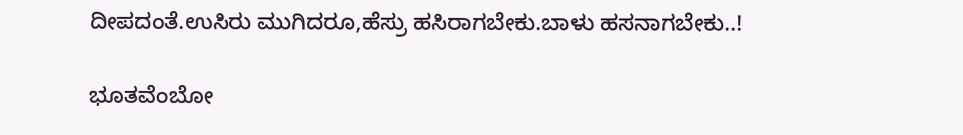ದೀಪದಂತೆ.ಉಸಿರು ಮುಗಿದರೂ,ಹೆಸ್ರು ಹಸಿರಾಗಬೇಕು.ಬಾಳು ಹಸನಾಗಬೇಕು..!

ಭೂತವೆಂಬೋ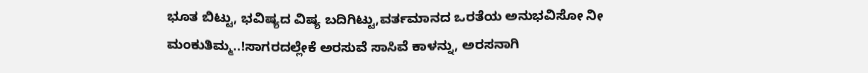ಭೂತ ಬಿಟ್ಟು, ಭವಿಷ್ಯದ ವಿಷ್ಯ ಬದಿಗಿಟ್ಟು,ವರ್ತಮಾನದ ಒರತೆಯ ಅನುಭವಿಸೋ ನೀ ಮಂಕುತಿಮ್ಮ..!ಸಾಗರದಲ್ಲೇಕೆ ಅರಸುವೆ ಸಾಸಿವೆ ಕಾಳನ್ನು, ಅರಸನಾಗಿ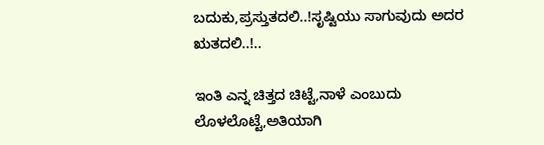ಬದುಕು,ಪ್ರಸ್ತುತದಲಿ..!ಸೃಷ್ಟಿಯು ಸಾಗುವುದು ಅದರ ಋತದಲಿ..!..

ಇಂತಿ ಎನ್ನ ಚಿತ್ತದ ಚಿಟ್ಟೆ,ನಾಳೆ ಎಂಬುದು ಲೊಳಲೊಟ್ಟೆ,ಅತಿಯಾಗಿ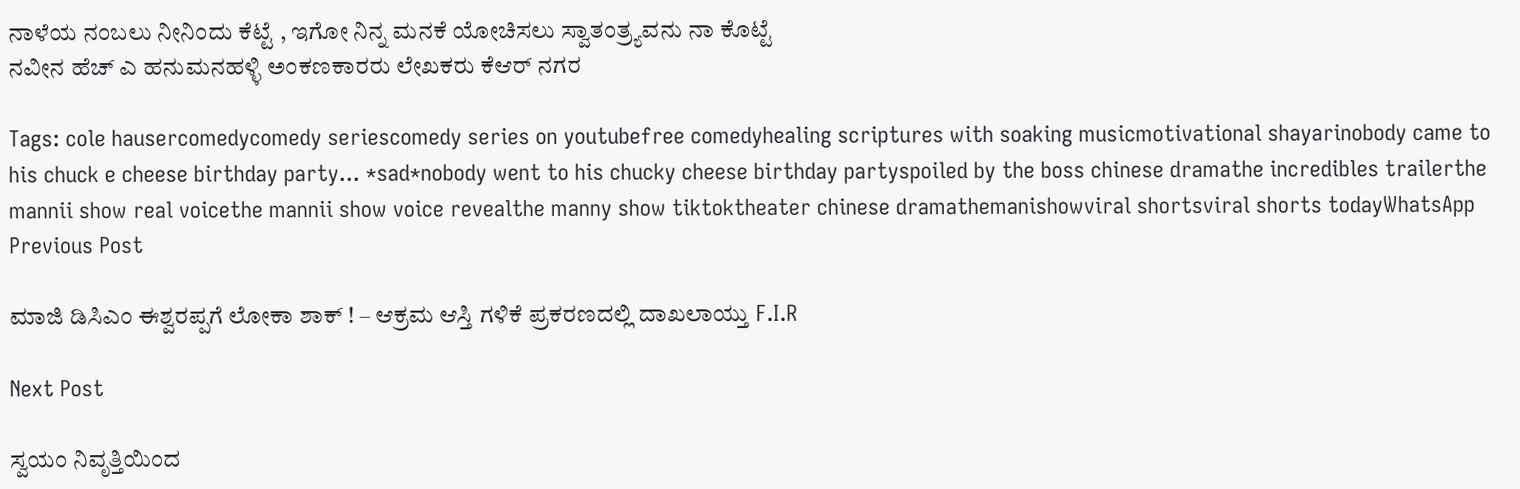ನಾಳೆಯ ನಂಬಲು ನೀನಿಂದು ಕೆಟ್ಟೆ , ಇಗೋ ನಿನ್ನ ಮನಕೆ ಯೋಚಿಸಲು ಸ್ವಾತಂತ್ರ್ಯವನು ನಾ ಕೊಟ್ಟೆ
ನವೀನ ಹೆಚ್ ಎ ಹನುಮನಹಳ್ಳಿ ಅಂಕಣಕಾರರು ಲೇಖಕರು ಕೆಆರ್ ನಗರ

Tags: cole hausercomedycomedy seriescomedy series on youtubefree comedyhealing scriptures with soaking musicmotivational shayarinobody came to his chuck e cheese birthday party... *sad*nobody went to his chucky cheese birthday partyspoiled by the boss chinese dramathe incredibles trailerthe mannii show real voicethe mannii show voice revealthe manny show tiktoktheater chinese dramathemanishowviral shortsviral shorts todayWhatsApp
Previous Post

ಮಾಜಿ ಡಿಸಿಎಂ ಈಶ್ವರಪ್ಪಗೆ ಲೋಕಾ ಶಾಕ್ ! – ಆಕ್ರಮ ಆಸ್ತಿ ಗಳಿಕೆ ಪ್ರಕರಣದಲ್ಲಿ ದಾಖಲಾಯ್ತು F.I.R

Next Post

ಸ್ವಯಂ ನಿವೃತ್ತಿಯಿಂದ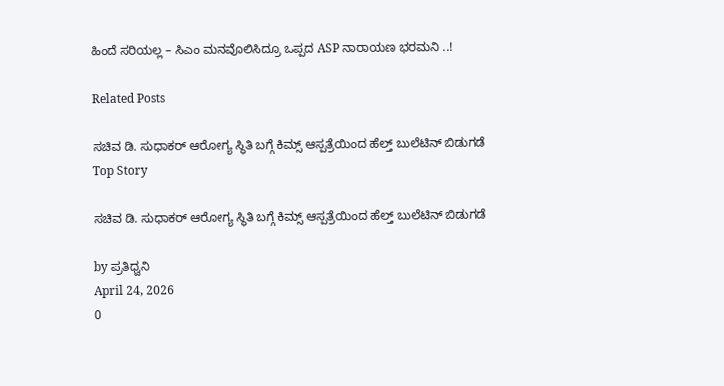ಹಿಂದೆ ಸರಿಯಲ್ಲ – ಸಿಎಂ ಮನವೊಲಿಸಿದ್ರೂ ಒಪ್ಪದ ASP ನಾರಾಯಣ ಭರಮನಿ ..!

Related Posts

ಸಚಿವ ಡಿ. ಸುಧಾಕರ್ ಆರೋಗ್ಯ ಸ್ಥಿತಿ ಬಗ್ಗೆ ಕಿಮ್ಸ್ ಆಸ್ಪತ್ರೆಯಿಂದ ಹೆಲ್ತ್ ಬುಲೆಟಿನ್ ಬಿಡುಗಡೆ
Top Story

ಸಚಿವ ಡಿ. ಸುಧಾಕರ್ ಆರೋಗ್ಯ ಸ್ಥಿತಿ ಬಗ್ಗೆ ಕಿಮ್ಸ್ ಆಸ್ಪತ್ರೆಯಿಂದ ಹೆಲ್ತ್ ಬುಲೆಟಿನ್ ಬಿಡುಗಡೆ

by ಪ್ರತಿಧ್ವನಿ
April 24, 2026
0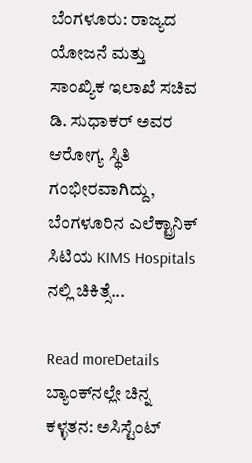ಬೆಂಗಳೂರು: ರಾಜ್ಯದ ಯೋಜನೆ ಮತ್ತು ಸಾಂಖ್ಯಿಕ ಇಲಾಖೆ ಸಚಿವ ಡಿ. ಸುಧಾಕರ್ ಅವರ ಆರೋಗ್ಯ ಸ್ಥಿತಿ ಗಂಭೀರವಾಗಿದ್ದು, ಬೆಂಗಳೂರಿನ ಎಲೆಕ್ಟ್ರಾನಿಕ್ ಸಿಟಿಯ KIMS Hospitals ನಲ್ಲಿ ಚಿಕಿತ್ಸೆ...

Read moreDetails
ಬ್ಯಾಂಕ್‌ನಲ್ಲೇ ಚಿನ್ನ ಕಳ್ಳತನ: ಅಸಿಸ್ಟೆಂಟ್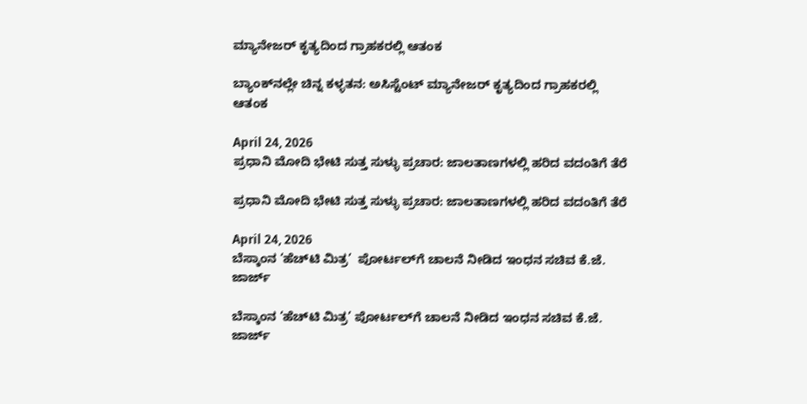ಮ್ಯಾನೇಜರ್ ಕೃತ್ಯದಿಂದ ಗ್ರಾಹಕರಲ್ಲಿ ಆತಂಕ

ಬ್ಯಾಂಕ್‌ನಲ್ಲೇ ಚಿನ್ನ ಕಳ್ಳತನ: ಅಸಿಸ್ಟೆಂಟ್ ಮ್ಯಾನೇಜರ್ ಕೃತ್ಯದಿಂದ ಗ್ರಾಹಕರಲ್ಲಿ ಆತಂಕ

April 24, 2026
ಪ್ರಧಾನಿ ಮೋದಿ ಭೇಟಿ ಸುತ್ತ ಸುಳ್ಳು ಪ್ರಚಾರ: ಜಾಲತಾಣಗಳಲ್ಲಿ ಹರಿದ ವದಂತಿಗೆ ತೆರೆ

ಪ್ರಧಾನಿ ಮೋದಿ ಭೇಟಿ ಸುತ್ತ ಸುಳ್ಳು ಪ್ರಚಾರ: ಜಾಲತಾಣಗಳಲ್ಲಿ ಹರಿದ ವದಂತಿಗೆ ತೆರೆ

April 24, 2026
ಬೆಸ್ಕಾಂನ ‘ಹೆಚ್‌ಟಿ ಮಿತ್ರ’  ಪೋರ್ಟಲ್‌ಗೆ ಚಾಲನೆ ನೀಡಿದ ಇಂಧನ ಸಚಿವ ಕೆ.ಜೆ. ಜಾರ್ಜ್

ಬೆಸ್ಕಾಂನ ‘ಹೆಚ್‌ಟಿ ಮಿತ್ರ’ ಪೋರ್ಟಲ್‌ಗೆ ಚಾಲನೆ ನೀಡಿದ ಇಂಧನ ಸಚಿವ ಕೆ.ಜೆ. ಜಾರ್ಜ್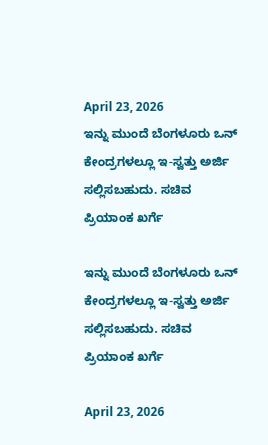April 23, 2026
ಇನ್ನು ಮುಂದೆ ಬೆಂಗಳೂರು ಒನ್ ಕೇಂದ್ರಗಳಲ್ಲೂ ಇ-ಸ್ವತ್ತು ಅರ್ಜಿ ಸಲ್ಲಿಸಬಹುದು. ಸಚಿವ ಪ್ರಿಯಾಂಕ ಖರ್ಗೆ

ಇನ್ನು ಮುಂದೆ ಬೆಂಗಳೂರು ಒನ್ ಕೇಂದ್ರಗಳಲ್ಲೂ ಇ-ಸ್ವತ್ತು ಅರ್ಜಿ ಸಲ್ಲಿಸಬಹುದು. ಸಚಿವ ಪ್ರಿಯಾಂಕ ಖರ್ಗೆ

April 23, 2026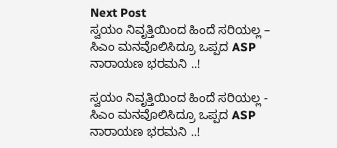Next Post
ಸ್ವಯಂ ನಿವೃತ್ತಿಯಿಂದ ಹಿಂದೆ ಸರಿಯಲ್ಲ – ಸಿಎಂ ಮನವೊಲಿಸಿದ್ರೂ ಒಪ್ಪದ ASP ನಾರಾಯಣ ಭರಮನಿ ..!

ಸ್ವಯಂ ನಿವೃತ್ತಿಯಿಂದ ಹಿಂದೆ ಸರಿಯಲ್ಲ - ಸಿಎಂ ಮನವೊಲಿಸಿದ್ರೂ ಒಪ್ಪದ ASP ನಾರಾಯಣ ಭರಮನಿ ..!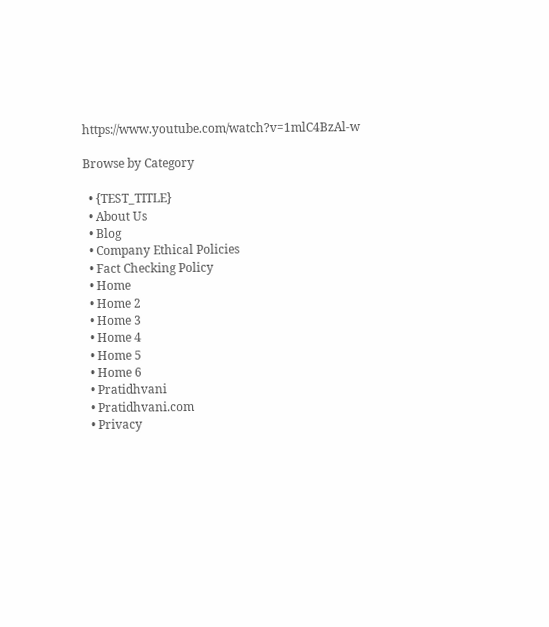https://www.youtube.com/watch?v=1mlC4BzAl-w

Browse by Category

  • {TEST_TITLE}
  • About Us
  • Blog
  • Company Ethical Policies
  • Fact Checking Policy
  • Home
  • Home 2
  • Home 3
  • Home 4
  • Home 5
  • Home 6
  • Pratidhvani
  • Pratidhvani.com
  • Privacy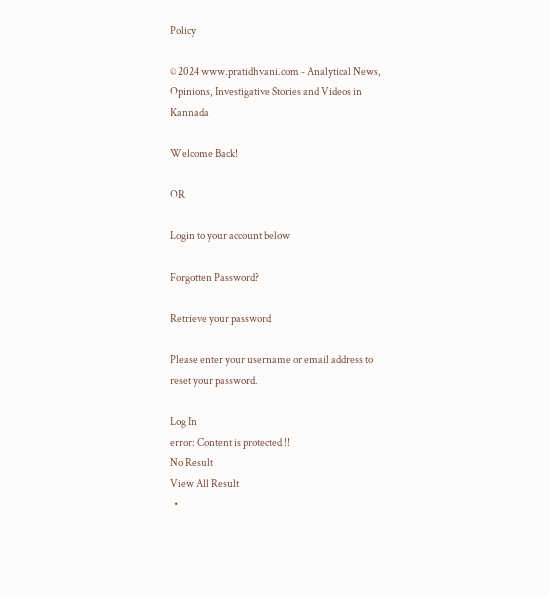Policy

© 2024 www.pratidhvani.com - Analytical News, Opinions, Investigative Stories and Videos in Kannada

Welcome Back!

OR

Login to your account below

Forgotten Password?

Retrieve your password

Please enter your username or email address to reset your password.

Log In
error: Content is protected !!
No Result
View All Result
  •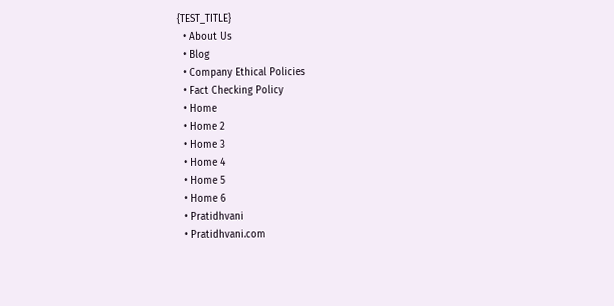{TEST_TITLE}
  • About Us
  • Blog
  • Company Ethical Policies
  • Fact Checking Policy
  • Home
  • Home 2
  • Home 3
  • Home 4
  • Home 5
  • Home 6
  • Pratidhvani
  • Pratidhvani.com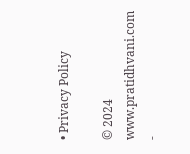• Privacy Policy

© 2024 www.pratidhvani.com -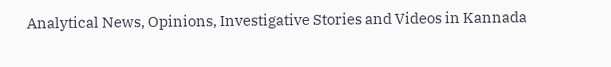Analytical News, Opinions, Investigative Stories and Videos in Kannada